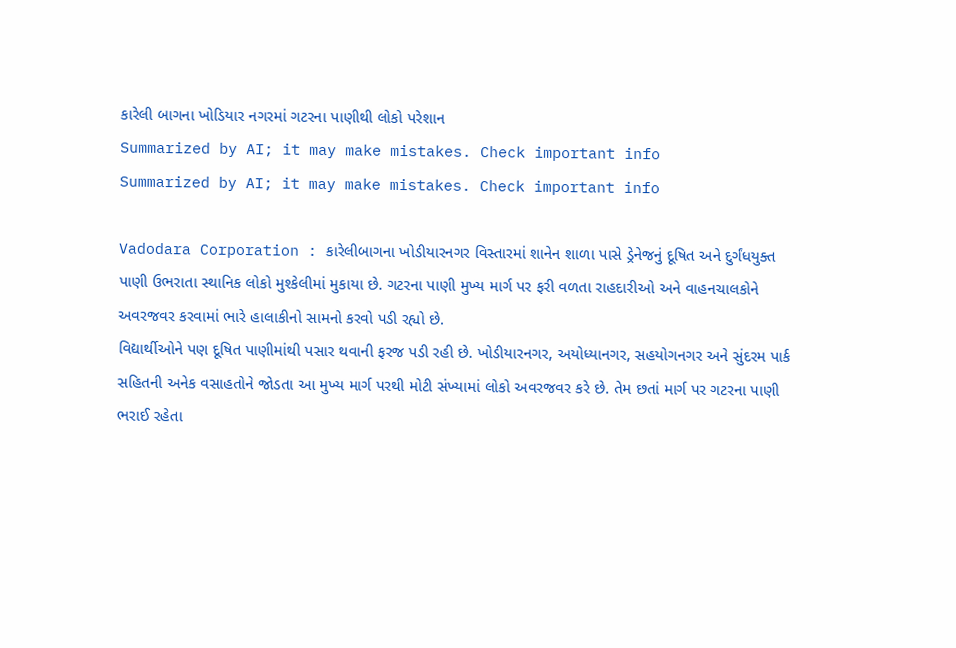કારેલી બાગના ખોડિયાર નગરમાં ગટરના પાણીથી લોકો પરેશાન
Summarized by AI; it may make mistakes. Check important info
Summarized by AI; it may make mistakes. Check important info

Vadodara Corporation : કારેલીબાગના ખોડીયારનગર વિસ્તારમાં શાનેન શાળા પાસે ડ્રેનેજનું દૂષિત અને દુર્ગંધયુક્ત પાણી ઉભરાતા સ્થાનિક લોકો મુશ્કેલીમાં મુકાયા છે. ગટરના પાણી મુખ્ય માર્ગ પર ફરી વળતા રાહદારીઓ અને વાહનચાલકોને અવરજવર કરવામાં ભારે હાલાકીનો સામનો કરવો પડી રહ્યો છે.
વિદ્યાર્થીઓને પણ દૂષિત પાણીમાંથી પસાર થવાની ફરજ પડી રહી છે. ખોડીયારનગર, અયોધ્યાનગર, સહયોગનગર અને સુંદરમ પાર્ક સહિતની અનેક વસાહતોને જોડતા આ મુખ્ય માર્ગ પરથી મોટી સંખ્યામાં લોકો અવરજવર કરે છે. તેમ છતાં માર્ગ પર ગટરના પાણી ભરાઈ રહેતા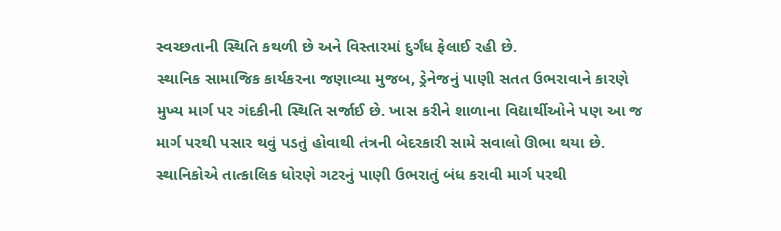સ્વચ્છતાની સ્થિતિ કથળી છે અને વિસ્તારમાં દુર્ગંધ ફેલાઈ રહી છે.
સ્થાનિક સામાજિક કાર્યકરના જણાવ્યા મુજબ, ડ્રેનેજનું પાણી સતત ઉભરાવાને કારણે મુખ્ય માર્ગ પર ગંદકીની સ્થિતિ સર્જાઈ છે. ખાસ કરીને શાળાના વિદ્યાર્થીઓને પણ આ જ માર્ગ પરથી પસાર થવું પડતું હોવાથી તંત્રની બેદરકારી સામે સવાલો ઊભા થયા છે.
સ્થાનિકોએ તાત્કાલિક ધોરણે ગટરનું પાણી ઉભરાતું બંધ કરાવી માર્ગ પરથી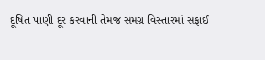દૂષિત પાણી દૂર કરવાની તેમજ સમગ્ર વિસ્તારમાં સફાઈ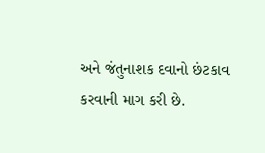અને જંતુનાશક દવાનો છંટકાવ કરવાની માગ કરી છે.